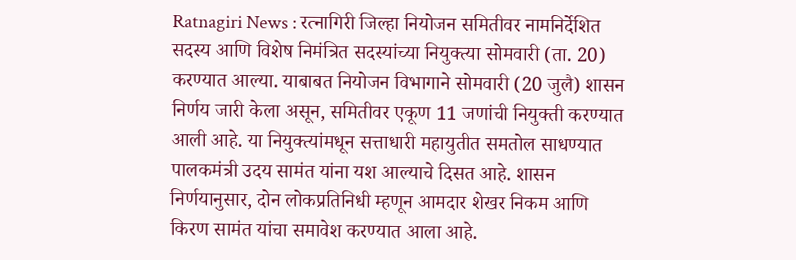Ratnagiri News : रत्नागिरी जिल्हा नियोजन समितीवर नामनिर्देशित सदस्य आणि विशेष निमंत्रित सदस्यांच्या नियुक्त्या सोमवारी (ता. 20) करण्यात आल्या. याबाबत नियोजन विभागाने सोमवारी (20 जुलै) शासन निर्णय जारी केला असून, समितीवर एकूण 11 जणांची नियुक्ती करण्यात आली आहे. या नियुक्त्यांमधून सत्ताधारी महायुतीत समतोल साधण्यात पालकमंत्री उदय सामंत यांना यश आल्याचे दिसत आहे. शासन निर्णयानुसार, दोन लोकप्रतिनिधी म्हणून आमदार शेखर निकम आणि किरण सामंत यांचा समावेश करण्यात आला आहे.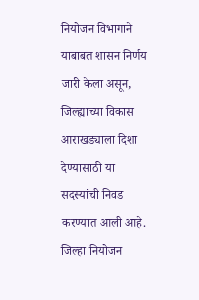नियोजन विभागाने याबाबत शासन निर्णय जारी केला असून, जिल्ह्याच्या विकास आराखड्याला दिशा देण्यासाठी या सदस्यांची निवड करण्यात आली आहे. जिल्हा नियोजन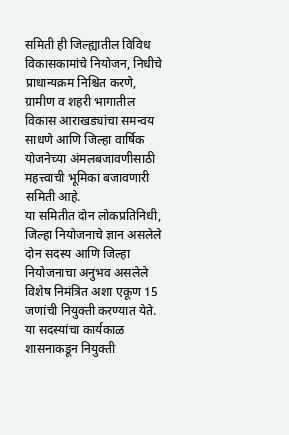समिती ही जिल्ह्यातील विविध विकासकामांचे नियोजन, निधीचे प्राधान्यक्रम निश्चित करणे, ग्रामीण व शहरी भागातील विकास आराखड्यांचा समन्वय साधणे आणि जिल्हा वार्षिक योजनेच्या अंमलबजावणीसाठी महत्त्वाची भूमिका बजावणारी समिती आहे.
या समितीत दोन लोकप्रतिनिधी, जिल्हा नियोजनाचे ज्ञान असलेले दोन सदस्य आणि जिल्हा नियोजनाचा अनुभव असलेले विशेष निमंत्रित अशा एकूण 15 जणांची नियुक्ती करण्यात येते. या सदस्यांचा कार्यकाळ शासनाकडून नियुक्ती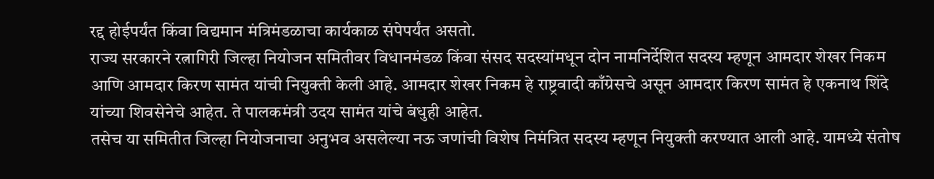रद्द होईपर्यंत किंवा विद्यमान मंत्रिमंडळाचा कार्यकाळ संपेपर्यंत असतो.
राज्य सरकारने रत्नागिरी जिल्हा नियोजन समितीवर विधानमंडळ किंवा संसद सदस्यांमधून दोन नामनिर्देशित सदस्य म्हणून आमदार शेखर निकम आणि आमदार किरण सामंत यांची नियुक्ती केली आहे. आमदार शेखर निकम हे राष्ट्रवादी काँग्रेसचे असून आमदार किरण सामंत हे एकनाथ शिंदे यांच्या शिवसेनेचे आहेत. ते पालकमंत्री उदय सामंत यांचे बंधुही आहेत.
तसेच या समितीत जिल्हा नियोजनाचा अनुभव असलेल्या नऊ जणांची विशेष निमंत्रित सदस्य म्हणून नियुक्ती करण्यात आली आहे. यामध्ये संतोष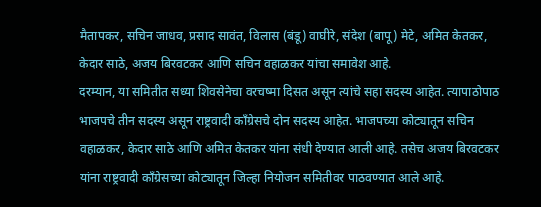मैतापकर, सचिन जाधव, प्रसाद सावंत, विलास (बंडू) वाघीरे, संदेश (बापू) मेटे, अमित केतकर, केदार साठे, अजय बिरवटकर आणि सचिन वहाळकर यांचा समावेश आहे.
दरम्यान, या समितीत सध्या शिवसेनेचा वरचष्मा दिसत असून त्यांचे सहा सदस्य आहेत. त्यापाठोपाठ भाजपचे तीन सदस्य असून राष्ट्रवादी काँग्रेसचे दोन सदस्य आहेत. भाजपच्या कोट्यातून सचिन वहाळकर, केदार साठे आणि अमित केतकर यांना संधी देण्यात आली आहे. तसेच अजय बिरवटकर यांना राष्ट्रवादी काँग्रेसच्या कोट्यातून जिल्हा नियोजन समितीवर पाठवण्यात आले आहे.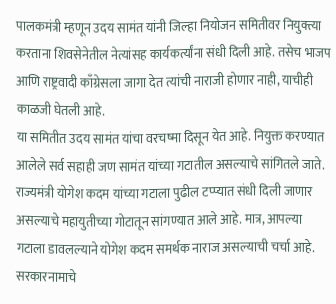पालकमंत्री म्हणून उदय सामंत यांनी जिल्हा नियोजन समितीवर नियुक्त्या करताना शिवसेनेतील नेत्यांसह कार्यकर्त्यांना संधी दिली आहे. तसेच भाजप आणि राष्ट्रवादी काँग्रेसला जागा देत त्यांची नाराजी होणार नाही, याचीही काळजी घेतली आहे.
या समितीत उदय सामंत यांचा वरचष्मा दिसून येत आहे. नियुक्त करण्यात आलेले सर्व सहाही जण सामंत यांच्या गटातील असल्याचे सांगितले जाते. राज्यमंत्री योगेश कदम यांच्या गटाला पुढील टप्प्यात संधी दिली जाणार असल्याचे महायुतीच्या गोटातून सांगण्यात आले आहे. मात्र, आपल्या गटाला डावलल्याने योगेश कदम समर्थक नाराज असल्याची चर्चा आहे.
सरकारनामाचे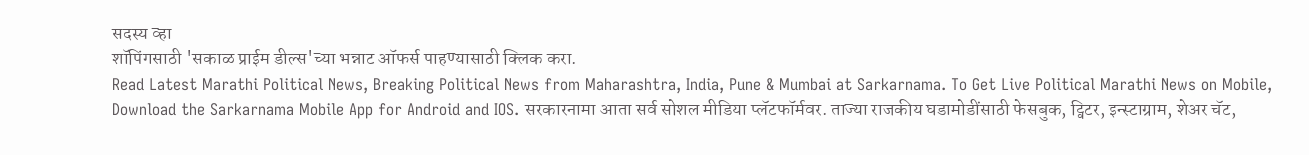सदस्य व्हा
शॉपिंगसाठी 'सकाळ प्राईम डील्स'च्या भन्नाट ऑफर्स पाहण्यासाठी क्लिक करा.
Read Latest Marathi Political News, Breaking Political News from Maharashtra, India, Pune & Mumbai at Sarkarnama. To Get Live Political Marathi News on Mobile, Download the Sarkarnama Mobile App for Android and IOS. सरकारनामा आता सर्व सोशल मीडिया प्लॅटफॉर्मवर. ताज्या राजकीय घडामोडींसाठी फेसबुक, ट्विटर, इन्स्टाग्राम, शेअर चॅट,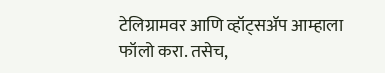टेलिग्रामवर आणि व्हॉट्सॲप आम्हाला फॉलो करा. तसेच,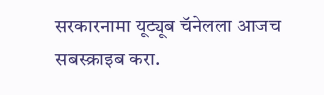सरकारनामा यूट्यूब चॅनेलला आजच सबस्क्राइब करा.